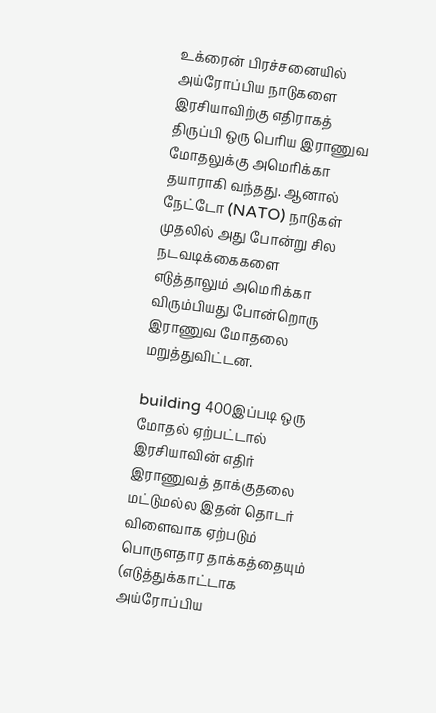உக்ரைன் பிரச்சனையில் அய்ரோப்பிய நாடுகளை இரசியாவிற்கு எதிராகத் திருப்பி ஒரு பெரிய இராணுவ மோதலுக்கு அமெரிக்கா தயாராகி வந்தது. ஆனால் நேட்டோ (NATO) நாடுகள் முதலில் அது போன்று சில நடவடிக்கைகளை எடுத்தாலும் அமெரிக்கா விரும்பியது போன்றொரு இராணுவ மோதலை மறுத்துவிட்டன.

building 400இப்படி ஒரு மோதல் ஏற்பட்டால் இரசியாவின் எதிர் இராணுவத் தாக்குதலை மட்டுமல்ல இதன் தொடர் விளைவாக ஏற்படும் பொருளதார தாக்கத்தையும் (எடுத்துக்காட்டாக அய்ரோப்பிய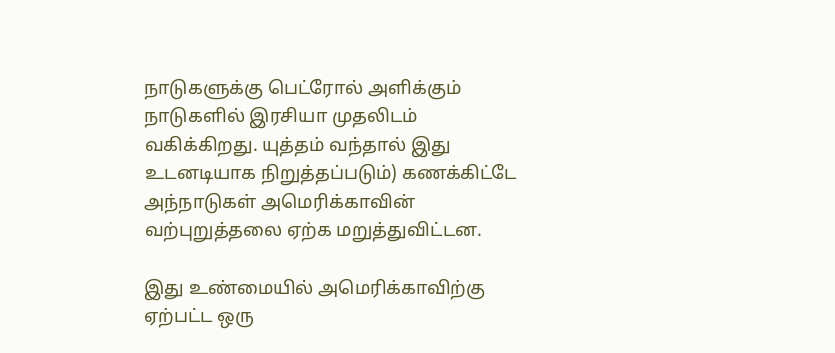நாடுகளுக்கு பெட்ரோல் அளிக்கும் நாடுகளில் இரசியா முதலிடம் வகிக்கிறது. யுத்தம் வந்தால் இது உடனடியாக நிறுத்தப்படும்) கணக்கிட்டே அந்நாடுகள் அமெரிக்காவின் வற்புறுத்தலை ஏற்க மறுத்துவிட்டன.

இது உண்மையில் அமெரிக்காவிற்கு ஏற்பட்ட ஒரு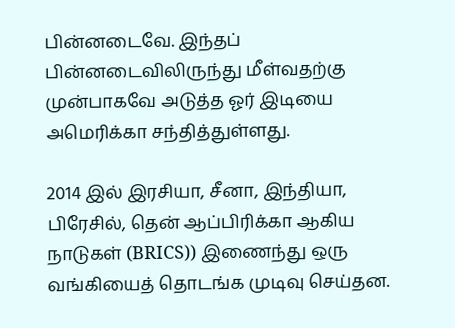பின்னடைவே. இந்தப் பின்னடைவிலிருந்து மீள்வதற்கு முன்பாகவே அடுத்த ஓர் இடியை அமெரிக்கா சந்தித்துள்ளது.

2014 இல் இரசியா, சீனா, இந்தியா, பிரேசில், தென் ஆப்பிரிக்கா ஆகிய நாடுகள் (BRICS)) இணைந்து ஒரு வங்கியைத் தொடங்க முடிவு செய்தன.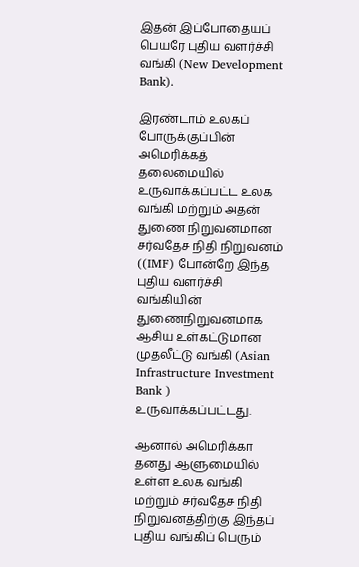இதன் இப்போதையப் பெயரே புதிய வளர்ச்சி வங்கி (New Development Bank).

இரண்டாம் உலகப் போருக்குப்பின் அமெரிக்கத் தலைமையில் உருவாக்கப்பட்ட உலக வங்கி மற்றும் அதன் துணை நிறுவனமான சர்வதேச நிதி நிறுவனம் ((IMF) போன்றே இந்த புதிய வளர்ச்சி வங்கியின் துணைநிறுவனமாக ஆசிய உள்கட்டுமான முதலீட்டு வங்கி (Asian Infrastructure Investment Bank ) உருவாக்கப்பட்டது.

ஆனால் அமெரிக்கா தனது ஆளுமையில் உள்ள உலக வங்கி மற்றும் சர்வதேச நிதி நிறுவனத்திற்கு இந்தப் புதிய வங்கிப் பெரும்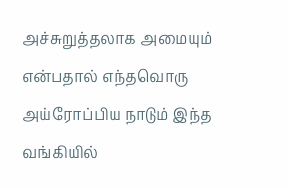அச்சுறுத்தலாக அமையும் என்பதால் எந்தவொரு அய்ரோப்பிய நாடும் இந்த வங்கியில்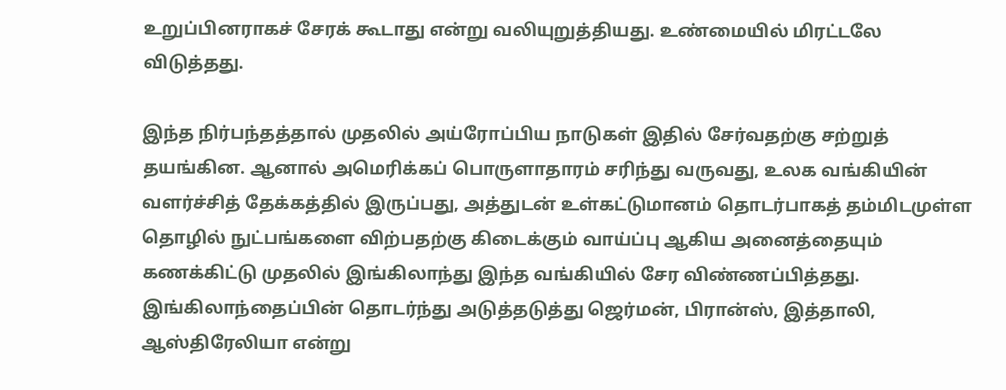உறுப்பினராகச் சேரக் கூடாது என்று வலியுறுத்தியது. உண்மையில் மிரட்டலே விடுத்தது.

இந்த நிர்பந்தத்தால் முதலில் அய்ரோப்பிய நாடுகள் இதில் சேர்வதற்கு சற்றுத் தயங்கின. ஆனால் அமெரிக்கப் பொருளாதாரம் சரிந்து வருவது, உலக வங்கியின் வளர்ச்சித் தேக்கத்தில் இருப்பது, அத்துடன் உள்கட்டுமானம் தொடர்பாகத் தம்மிடமுள்ள தொழில் நுட்பங்களை விற்பதற்கு கிடைக்கும் வாய்ப்பு ஆகிய அனைத்தையும் கணக்கிட்டு முதலில் இங்கிலாந்து இந்த வங்கியில் சேர விண்ணப்பித்தது. இங்கிலாந்தைப்பின் தொடர்ந்து அடுத்தடுத்து ஜெர்மன், பிரான்ஸ், இத்தாலி, ஆஸ்திரேலியா என்று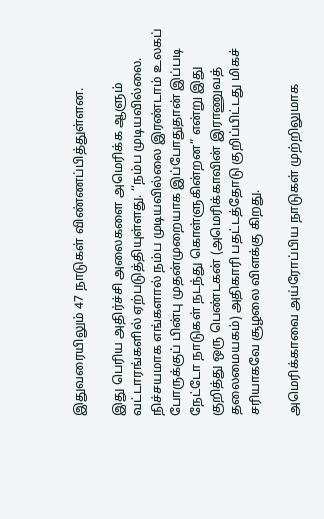இதுவரையிலும் 47 நாடுகள் விண்ணப்பித்துள்ளன.

இது பெரிய அதிர்ச்சி அலைகளை அமெரிக்க ஆளும் வட்டாரங்களில் ஏற்படுத்தியுள்ளது. ‘‘நம்ப முடியவில்லை. நிச்சயமாக எங்களால் நம்ப முடியவில்லை இரண்டாம் உலகப் போருக்குப் பின்பு முதன்முறையாக இப்போதுதான் இப்படி நேட்டோ நாடுகள் நடந்து கொள்ளுகின்றன” என்று இது குறித்து ஒரு பெண்டகன் (அமெரிக்காவின் இராணுவத் தலைமையகம்) அதிகாரி பதட்டத்தோடு குறிப்பிட்டது மிகச் சரியாகவே சூழலை விளக்கு கிறது.

அமெரிக்காவை அய்ரோப்பிய நாடுகள் முற்றிலுமாக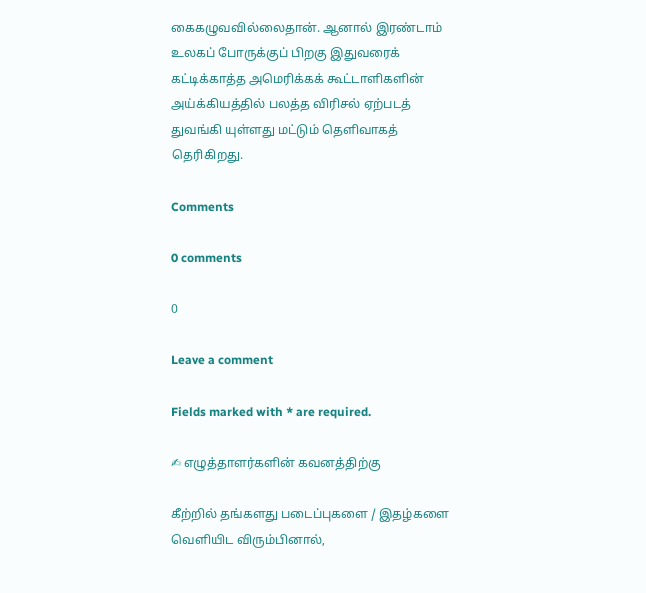கைகழுவவில்லைதான். ஆனால் இரண்டாம் உலகப் போருக்குப் பிறகு இதுவரைக் கட்டிக்காத்த அமெரிக்கக் கூட்டாளிகளின் அய்க்கியத்தில் பலத்த விரிசல் ஏற்படத் துவங்கி யுள்ளது மட்டும் தெளிவாகத் தெரிகிறது.

Comments

0 comments

0

Leave a comment

Fields marked with * are required.

✍ எழுத்தாளர்களின் கவனத்திற்கு

கீற்றில் தங்களது படைப்புகளை / இதழ்களை வெளியிட விரும்பினால்,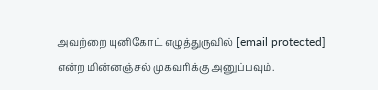அவற்றை யுனிகோட் எழுத்துருவில் [email protected] என்ற மின்னஞ்சல் முகவரிக்கு அனுப்பவும்.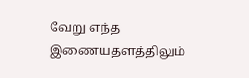வேறு எந்த இணையதளத்திலும்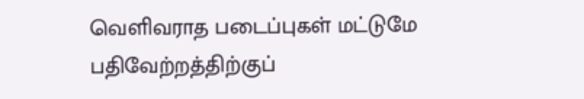வெளிவராத படைப்புகள் மட்டுமே பதிவேற்றத்திற்குப்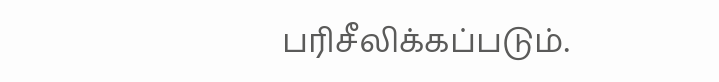பரிசீலிக்கப்படும்.